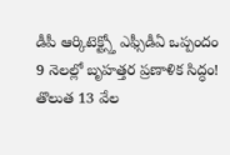డీపీ ఆర్కిటెక్ట్స్తో ఎఫ్సీడీఏ ఒప్పందం
9 నెలల్లో బృహత్తర ప్రణాళిక సిద్ధం!
తొలుత 13 వేల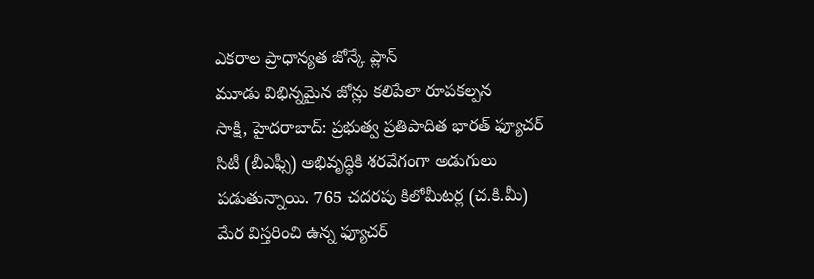ఎకరాల ప్రాధాన్యత జోన్కే ప్లాన్
మూడు విభిన్నమైన జోన్లు కలిపేలా రూపకల్పన
సాక్షి, హైదరాబాద్: ప్రభుత్వ ప్రతిపాదిత భారత్ ఫ్యూచర్ సిటీ (బీఎఫ్సీ) అభివృద్ధికి శరవేగంగా అడుగులు పడుతున్నాయి. 765 చదరపు కిలోమీటర్ల (చ.కి.మీ) మేర విస్తరించి ఉన్న ఫ్యూచర్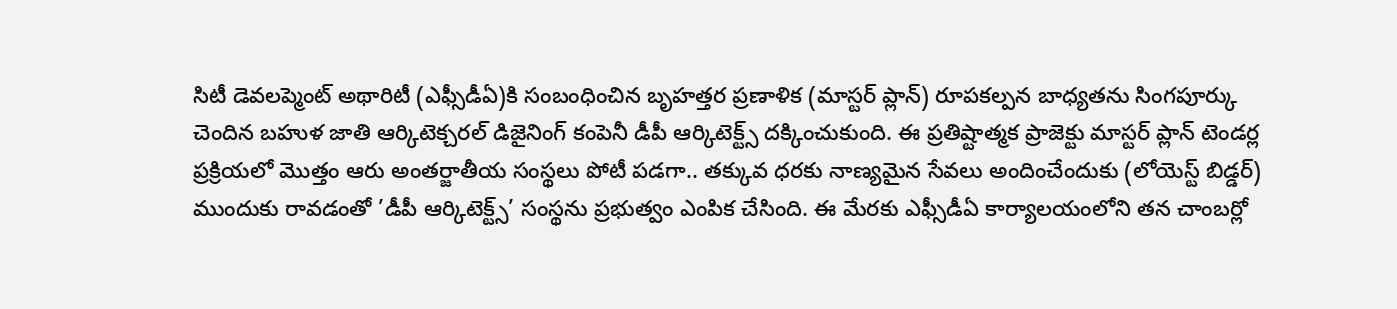సిటీ డెవలప్మెంట్ అథారిటీ (ఎఫ్సీడీఏ)కి సంబంధించిన బృహత్తర ప్రణాళిక (మాస్టర్ ప్లాన్) రూపకల్పన బాధ్యతను సింగపూర్కు చెందిన బహుళ జాతి ఆర్కిటెక్చరల్ డిజైనింగ్ కంపెనీ డీపీ ఆర్కిటెక్ట్స్ దక్కించుకుంది. ఈ ప్రతిష్టాత్మక ప్రాజెక్టు మాస్టర్ ప్లాన్ టెండర్ల ప్రక్రియలో మొత్తం ఆరు అంతర్జాతీయ సంస్థలు పోటీ పడగా.. తక్కువ ధరకు నాణ్యమైన సేవలు అందించేందుకు (లోయెస్ట్ బిడ్డర్) ముందుకు రావడంతో ’డీపీ ఆర్కిటెక్ట్స్’ సంస్థను ప్రభుత్వం ఎంపిక చేసింది. ఈ మేరకు ఎఫ్సీడీఏ కార్యాలయంలోని తన చాంబర్లో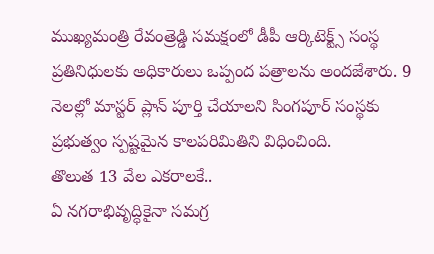ముఖ్యమంత్రి రేవంత్రెడ్డి సమక్షంలో డీపీ ఆర్కిటెక్ట్స్ సంస్థ ప్రతినిధులకు అధికారులు ఒప్పంద పత్రాలను అందజేశారు. 9 నెలల్లో మాస్టర్ ప్లాన్ పూర్తి చేయాలని సింగపూర్ సంస్థకు ప్రభుత్వం స్పష్టమైన కాలపరిమితిని విధించింది.
తొలుత 13 వేల ఎకరాలకే..
ఏ నగరాభివృద్ధికైనా సమగ్ర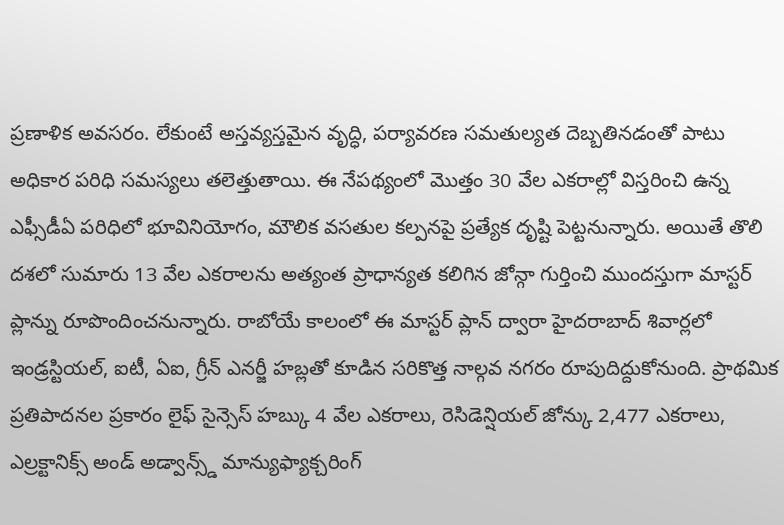ప్రణాళిక అవసరం. లేకుంటే అస్తవ్యస్తమైన వృద్ధి, పర్యావరణ సమతుల్యత దెబ్బతినడంతో పాటు అధికార పరిధి సమస్యలు తలెత్తుతాయి. ఈ నేపథ్యంలో మొత్తం 30 వేల ఎకరాల్లో విస్తరించి ఉన్న ఎఫ్సీడీఏ పరిధిలో భూవినియోగం, మౌలిక వసతుల కల్పనపై ప్రత్యేక దృష్టి పెట్టనున్నారు. అయితే తొలి దశలో సుమారు 13 వేల ఎకరాలను అత్యంత ప్రాధాన్యత కలిగిన జోన్గా గుర్తించి ముందస్తుగా మాస్టర్ ప్లాన్ను రూపొందించనున్నారు. రాబోయే కాలంలో ఈ మాస్టర్ ప్లాన్ ద్వారా హైదరాబాద్ శివార్లలో ఇండ్రస్టియల్, ఐటీ, ఏఐ, గ్రీన్ ఎనర్జీ హబ్లతో కూడిన సరికొత్త నాల్గవ నగరం రూపుదిద్దుకోనుంది. ప్రాథమిక ప్రతిపాదనల ప్రకారం లైఫ్ సైన్సెస్ హబ్కు 4 వేల ఎకరాలు, రెసిడెన్షియల్ జోన్కు 2,477 ఎకరాలు, ఎల్రక్టానిక్స్ అండ్ అడ్వాన్స్డ్ మాన్యుఫ్యాక్చరింగ్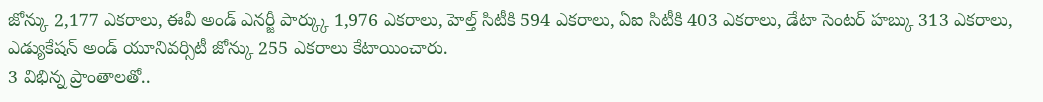జోన్కు 2,177 ఎకరాలు, ఈవీ అండ్ ఎనర్జీ పార్క్కు 1,976 ఎకరాలు, హెల్త్ సిటీకి 594 ఎకరాలు, ఏఐ సిటీకి 403 ఎకరాలు, డేటా సెంటర్ హబ్కు 313 ఎకరాలు, ఎడ్యుకేషన్ అండ్ యూనివర్సిటీ జోన్కు 255 ఎకరాలు కేటాయించారు.
3 విభిన్న ప్రాంతాలతో..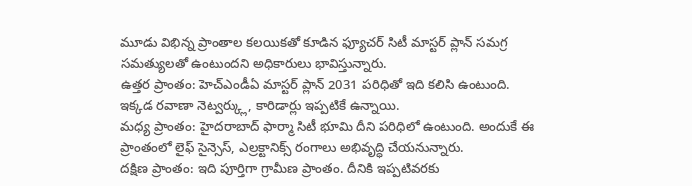మూడు విభిన్న ప్రాంతాల కలయికతో కూడిన ఫ్యూచర్ సిటీ మాస్టర్ ప్లాన్ సమగ్ర సమత్యులతో ఉంటుందని అధికారులు భావిస్తున్నారు.
ఉత్తర ప్రాంతం: హెచ్ఎండీఏ మాస్టర్ ప్లాన్ 2031 పరిధితో ఇది కలిసి ఉంటుంది. ఇక్కడ రవాణా నెట్వర్క్లు, కారిడార్లు ఇప్పటికే ఉన్నాయి.
మధ్య ప్రాంతం: హైదరాబాద్ ఫార్మా సిటీ భూమి దీని పరిధిలో ఉంటుంది. అందుకే ఈ ప్రాంతంలో లైఫ్ సైన్సెస్, ఎల్రక్టానిక్స్ రంగాలు అభివృద్ధి చేయనున్నారు.
దక్షిణ ప్రాంతం: ఇది పూర్తిగా గ్రామీణ ప్రాంతం. దీనికి ఇప్పటివరకు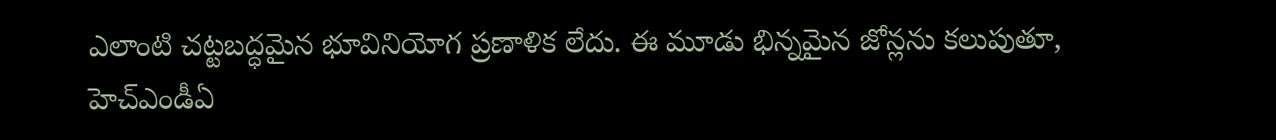ఎలాంటి చట్టబద్ధమైన భూవినియోగ ప్రణాళిక లేదు. ఈ మూడు భిన్నమైన జోన్లను కలుపుతూ, హెచ్ఎండీఏ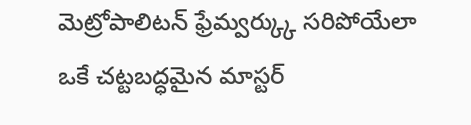మెట్రోపాలిటన్ ఫ్రేమ్వర్క్కు సరిపోయేలా ఒకే చట్టబద్ధమైన మాస్టర్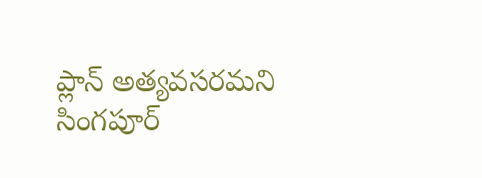ప్లాన్ అత్యవసరమని సింగపూర్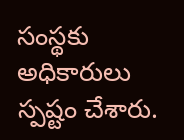సంస్థకు అధికారులు స్పష్టం చేశారు.